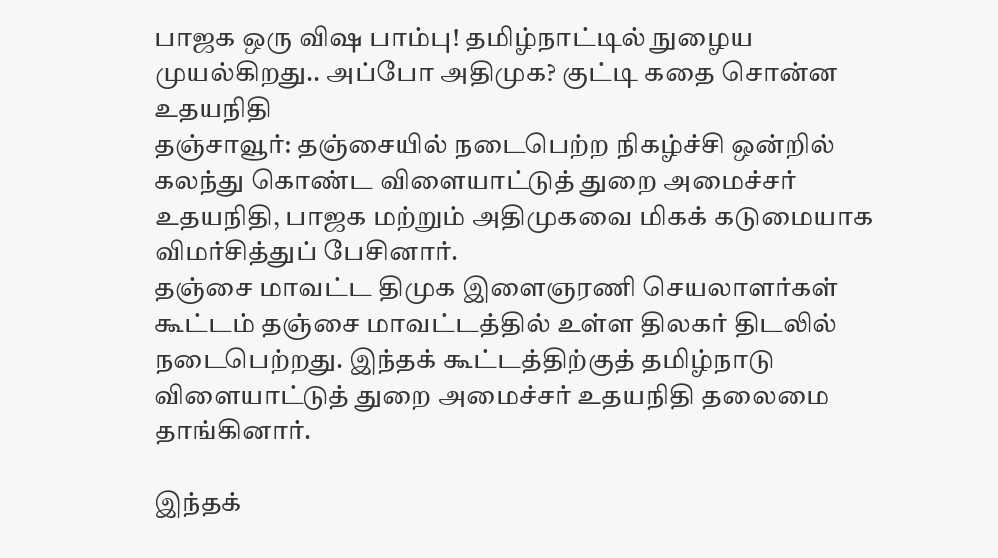பாஜக ஒரு விஷ பாம்பு! தமிழ்நாட்டில் நுழைய முயல்கிறது.. அப்போ அதிமுக? குட்டி கதை சொன்ன உதயநிதி
தஞ்சாவூர்: தஞ்சையில் நடைபெற்ற நிகழ்ச்சி ஒன்றில் கலந்து கொண்ட விளையாட்டுத் துறை அமைச்சர் உதயநிதி, பாஜக மற்றும் அதிமுகவை மிகக் கடுமையாக விமர்சித்துப் பேசினார்.
தஞ்சை மாவட்ட திமுக இளைஞரணி செயலாளர்கள் கூட்டம் தஞ்சை மாவட்டத்தில் உள்ள திலகர் திடலில் நடைபெற்றது. இந்தக் கூட்டத்திற்குத் தமிழ்நாடு விளையாட்டுத் துறை அமைச்சர் உதயநிதி தலைமை தாங்கினார்.

இந்தக்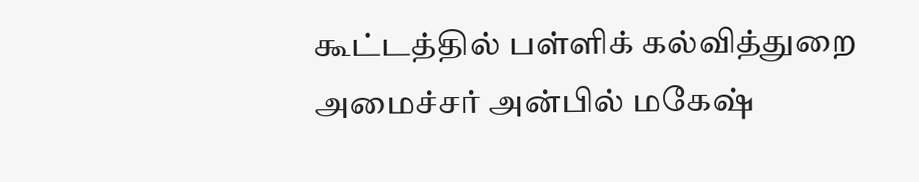கூட்டத்தில் பள்ளிக் கல்வித்துறை அமைச்சர் அன்பில் மகேஷ்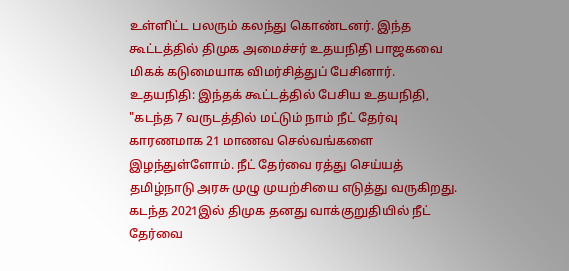உள்ளிட்ட பலரும் கலந்து கொண்டனர். இந்த கூட்டத்தில் திமுக அமைச்சர் உதயநிதி பாஜகவை மிகக் கடுமையாக விமர்சித்துப் பேசினார்.
உதயநிதி: இந்தக் கூட்டத்தில் பேசிய உதயநிதி, "கடந்த 7 வருடத்தில் மட்டும் நாம் நீட் தேர்வு காரணமாக 21 மாணவ செல்வங்களை இழந்துள்ளோம். நீட் தேர்வை ரத்து செய்யத் தமிழ்நாடு அரசு முழு முயற்சியை எடுத்து வருகிறது. கடந்த 2021இல் திமுக தனது வாக்குறுதியில் நீட் தேர்வை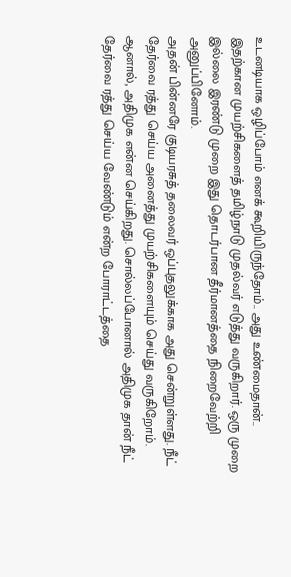உடனடியாக ஒழிப்போம் எனக் கூறியிருந்தோம்.. அது உண்மைதான்.. இதற்கான முயற்சிகளைத் தமிழ்நாடு முதல்வர் எடுத்து வருகிறார். ஒரு முறை இல்லை இரண்டு முறை இது தொடர்பான தீர்மானத்தை நிறைவேற்றி அனுப்பினோம்.
அதன் பின்னரே குடியரசுத் தலைவர் ஒப்புதலுக்காக அது சென்றுள்ளது. நீட் தேர்வை ரத்து செய்ய அனைத்து முயற்சிகளையும் செய்து வருகிறோம். ஆனால், அதிமுக என்ன செய்கிறது. சொல்லப்போனால் அதிமுக தான் நீட் தேர்வை ரத்து செய்ய வேண்டும் என்ற போராட்டத்தை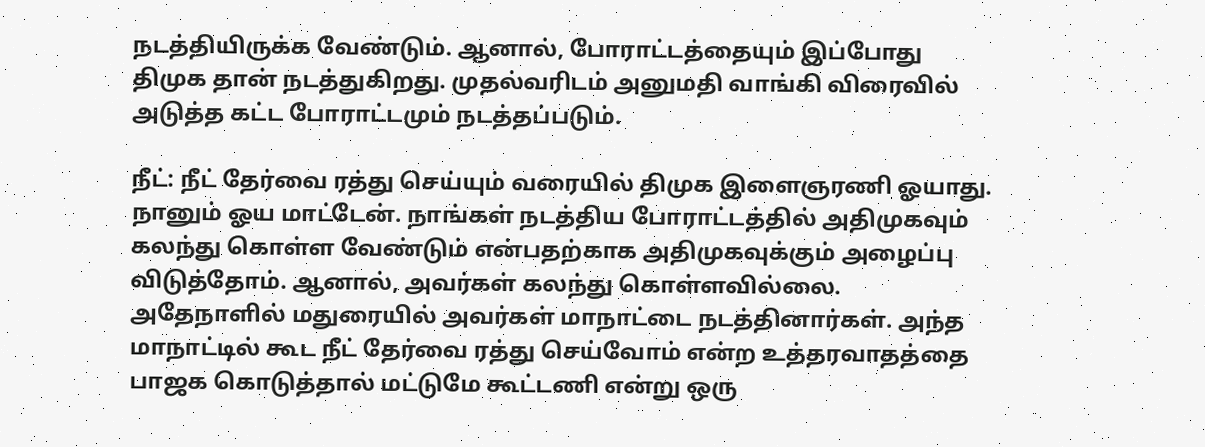நடத்தியிருக்க வேண்டும். ஆனால், போராட்டத்தையும் இப்போது திமுக தான் நடத்துகிறது. முதல்வரிடம் அனுமதி வாங்கி விரைவில் அடுத்த கட்ட போராட்டமும் நடத்தப்படும்.

நீட்: நீட் தேர்வை ரத்து செய்யும் வரையில் திமுக இளைஞரணி ஓயாது. நானும் ஓய மாட்டேன். நாங்கள் நடத்திய போராட்டத்தில் அதிமுகவும் கலந்து கொள்ள வேண்டும் என்பதற்காக அதிமுகவுக்கும் அழைப்பு விடுத்தோம். ஆனால், அவர்கள் கலந்து கொள்ளவில்லை. அதேநாளில் மதுரையில் அவர்கள் மாநாட்டை நடத்தினார்கள். அந்த மாநாட்டில் கூட நீட் தேர்வை ரத்து செய்வோம் என்ற உத்தரவாதத்தை பாஜக கொடுத்தால் மட்டுமே கூட்டணி என்று ஒரு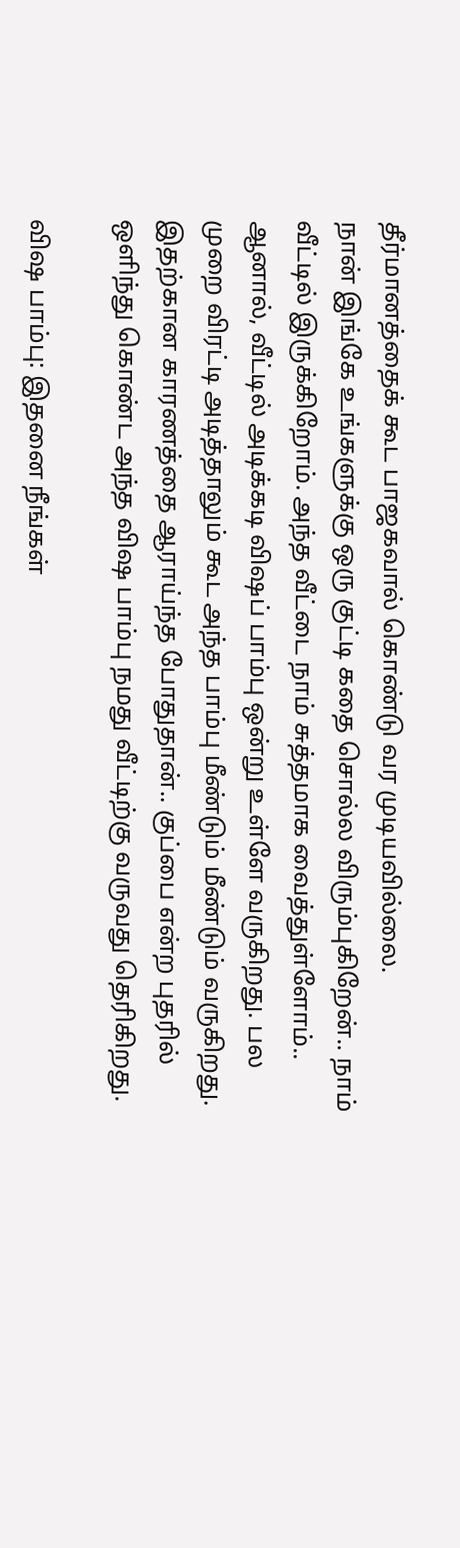தீர்மானத்தைக் கூட பாஜகவால் கொண்டு வர முடியவில்லை.
நான் இங்கே உங்களுக்கு ஒரு குட்டி கதை சொல்ல விரும்புகிறேன்.. நாம் வீட்டில் இருக்கிறோம். அந்த வீட்டை நாம் சுத்தமாக வைத்துள்ளோம்.. ஆனால், வீட்டில் அடிக்கடி விஷப் பாம்பு ஒன்று உள்ளே வருகிறது. பல முறை விரட்டி அடித்தாலும் கூட அந்த பாம்பு மீண்டும் மீண்டும் வருகிறது. இதற்கான காரணத்தை ஆராய்ந்த போதுதான்.. குப்பை என்ற புதரில் ஒளிந்து கொண்ட அந்த விஷ பாம்பு நமது வீட்டிற்கு வருவது தெரிகிறது.

விஷ பாம்பு: இதனை நீங்கள்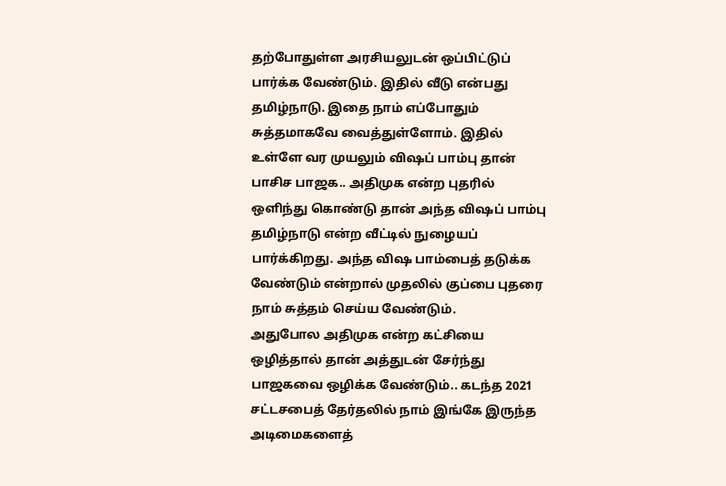தற்போதுள்ள அரசியலுடன் ஒப்பிட்டுப் பார்க்க வேண்டும். இதில் வீடு என்பது தமிழ்நாடு. இதை நாம் எப்போதும் சுத்தமாகவே வைத்துள்ளோம். இதில் உள்ளே வர முயலும் விஷப் பாம்பு தான் பாசிச பாஜக.. அதிமுக என்ற புதரில் ஒளிந்து கொண்டு தான் அந்த விஷப் பாம்பு தமிழ்நாடு என்ற வீட்டில் நுழையப் பார்க்கிறது. அந்த விஷ பாம்பைத் தடுக்க வேண்டும் என்றால் முதலில் குப்பை புதரை நாம் சுத்தம் செய்ய வேண்டும்.
அதுபோல அதிமுக என்ற கட்சியை ஒழித்தால் தான் அத்துடன் சேர்ந்து பாஜகவை ஒழிக்க வேண்டும்.. கடந்த 2021 சட்டசபைத் தேர்தலில் நாம் இங்கே இருந்த அடிமைகளைத்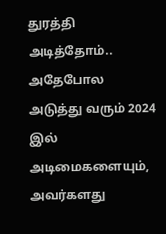துரத்தி அடித்தோம்.. அதேபோல அடுத்து வரும் 2024 இல் அடிமைகளையும், அவர்களது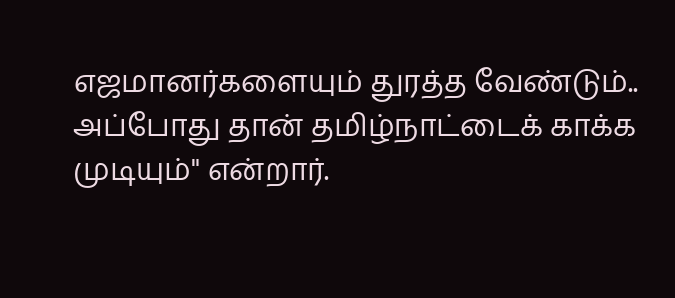எஜமானர்களையும் துரத்த வேண்டும்.. அப்போது தான் தமிழ்நாட்டைக் காக்க முடியும்" என்றார்.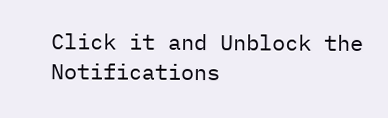Click it and Unblock the Notifications